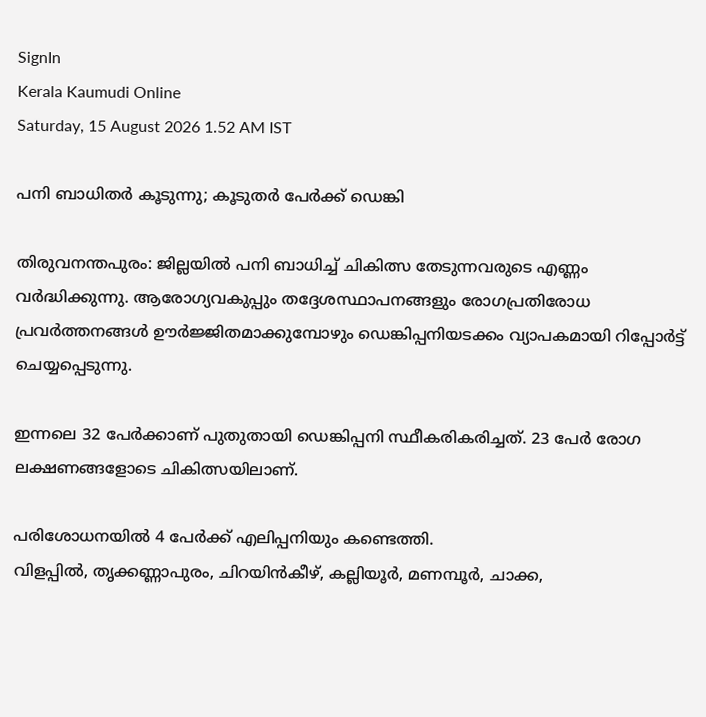SignIn
Kerala Kaumudi Online
Saturday, 15 August 2026 1.52 AM IST

പനി ബാധിതർ കൂടുന്നു; കൂടുതർ പേർക്ക് ഡെങ്കി

തിരുവനന്തപുരം: ജില്ലയിൽ പനി ബാധിച്ച് ചികിത്സ തേടുന്നവരുടെ എണ്ണം വർദ്ധിക്കുന്നു. ആരോഗ്യവകുപ്പും തദ്ദേശസ്ഥാപനങ്ങളും രോഗപ്രതിരോധ പ്രവർത്തനങ്ങൾ ഊർജ്ജിതമാക്കുമ്പോഴും ഡെങ്കിപ്പനിയടക്കം വ്യാപകമായി റിപ്പോർട്ട് ചെയ്യപ്പെടുന്നു.

ഇന്നലെ 32 പേർക്കാണ് പുതുതായി ഡെങ്കിപ്പനി സ്ഥീകരികരിച്ചത്. 23 പേർ രോഗ ലക്ഷണങ്ങളോടെ ചികിത്സയിലാണ്.

പരിശോധനയിൽ 4 പേർക്ക് എലിപ്പനിയും കണ്ടെത്തി.
വിളപ്പിൽ, തൃക്കണ്ണാപുരം, ചിറയിൻകീഴ്, കല്ലിയൂർ, മണമ്പൂർ, ചാക്ക,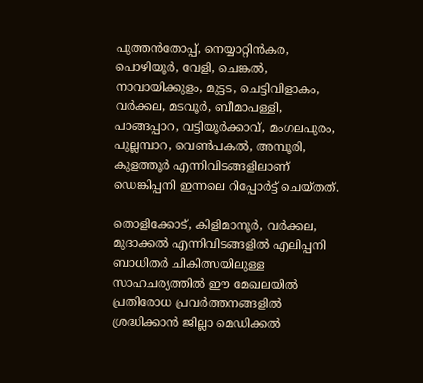പുത്തൻതോപ്പ്, നെയ്യാറ്റിൻകര, പൊഴിയൂർ, വേളി, ചെങ്കൽ, നാവായിക്കുളം, മുട്ടട, ചെട്ടിവിളാകം, വർക്കല, മടവൂർ, ബീമാപള്ളി, പാങ്ങപ്പാറ, വട്ടിയൂർക്കാവ്, മംഗലപുരം, പുല്ലമ്പാറ, വെൺപകൽ, അമ്പൂരി, കുളത്തൂർ എന്നിവിടങ്ങളിലാണ് ഡെങ്കിപ്പനി ഇന്നലെ റിപ്പോർട്ട് ചെയ്തത്.

തൊളിക്കോട്, കിളിമാനൂർ, വർക്കല, മുദാക്കൽ എന്നിവിടങ്ങളിൽ എലിപ്പനി ബാധിതർ ചികിത്സയിലുള്ള സാഹചര്യത്തിൽ ഈ മേഖലയിൽ പ്രതിരോധ പ്രവർത്തനങ്ങളിൽ ശ്രദ്ധിക്കാൻ ജില്ലാ മെഡിക്കൽ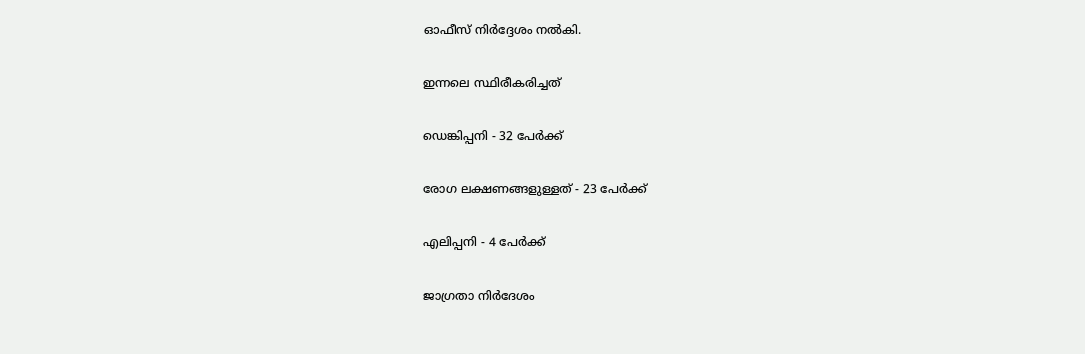ഓഫീസ് നിർദ്ദേശം നൽകി.

ഇന്നലെ സ്ഥിരീകരിച്ചത്

ഡെങ്കിപ്പനി - 32 പേർക്ക്

രോഗ ലക്ഷണങ്ങളുള്ളത് - 23 പേർക്ക്

എലിപ്പനി - 4 പേർക്ക്

ജാഗ്രതാ നിർദേശം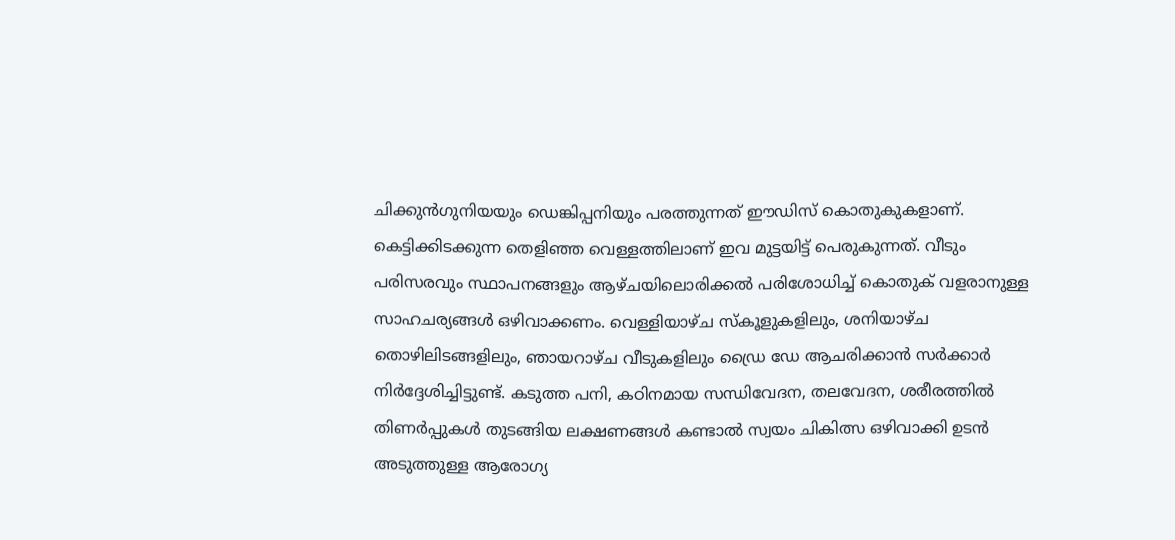ചിക്കുൻഗുനിയയും ഡെങ്കിപ്പനിയും പരത്തുന്നത് ഈഡിസ് കൊതുകുകളാണ്. കെട്ടിക്കിടക്കുന്ന തെളിഞ്ഞ വെള്ളത്തിലാണ് ഇവ മുട്ടയിട്ട് പെരുകുന്നത്. വീടും പരിസരവും സ്ഥാപനങ്ങളും ആഴ്ചയിലൊരിക്കൽ പരിശോധിച്ച് കൊതുക് വളരാനുള്ള സാഹചര്യങ്ങൾ ഒഴിവാക്കണം. വെള്ളിയാഴ്ച സ്‌കൂളുകളിലും, ശനിയാഴ്ച തൊഴിലിടങ്ങളിലും, ഞായറാഴ്ച വീടുകളിലും ഡ്രൈ ഡേ ആചരിക്കാൻ സർക്കാർ നിർദ്ദേശിച്ചിട്ടുണ്ട്. കടുത്ത പനി, കഠിനമായ സന്ധിവേദന, തലവേദന, ശരീരത്തിൽ തിണർപ്പുകൾ തുടങ്ങിയ ലക്ഷണങ്ങൾ കണ്ടാൽ സ്വയം ചികിത്സ ഒഴിവാക്കി ഉടൻ അടുത്തുള്ള ആരോഗ്യ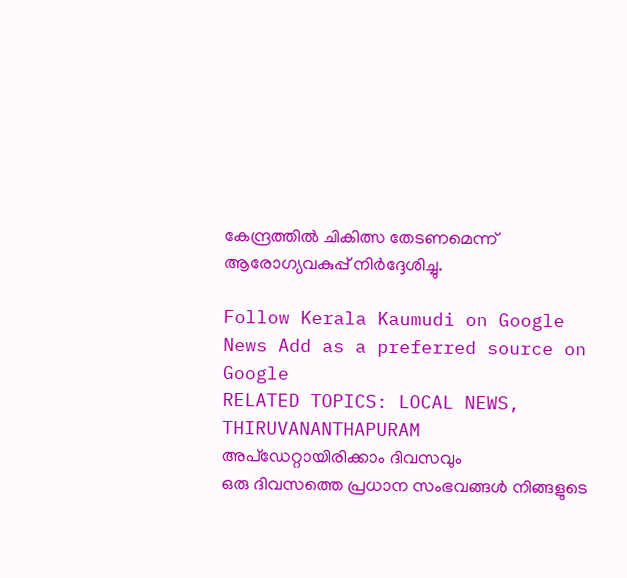കേന്ദ്രത്തിൽ ചികിത്സ തേടണമെന്ന് ആരോഗ്യവകുപ്പ് നിർദ്ദേശിച്ചു.

Follow Kerala Kaumudi on Google News Add as a preferred source on Google
RELATED TOPICS: LOCAL NEWS, THIRUVANANTHAPURAM
അപ്ഡേറ്റായിരിക്കാം ദിവസവും
ഒരു ദിവസത്തെ പ്രധാന സംഭവങ്ങൾ നിങ്ങളുടെ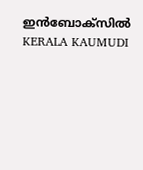ഇൻബോക്സിൽ
KERALA KAUMUDI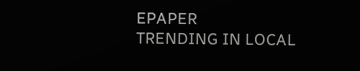EPAPER
TRENDING IN LOCAL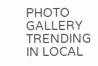PHOTO GALLERY
TRENDING IN LOCAL